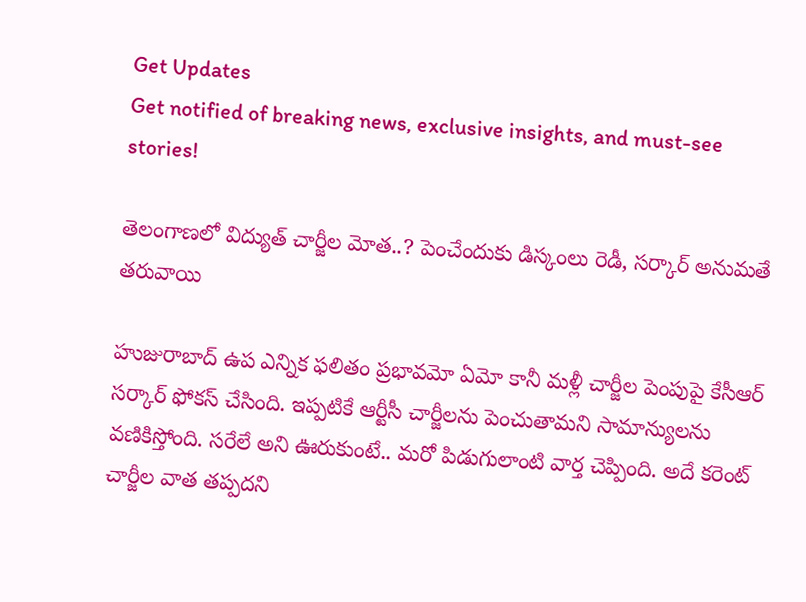Get Updates
Get notified of breaking news, exclusive insights, and must-see stories!

తెలంగాణలో విద్యుత్ చార్జీల మోత..? పెంచేందుకు డిస్కంలు రెడీ, సర్కార్ అనుమతే తరువాయి

హుజురాబాద్ ఉప ఎన్నిక ఫలితం ప్రభావమో ఏమో కానీ మళ్లీ చార్జీల పెంపుపై కేసీఆర్ సర్కార్ ఫోకస్ చేసింది. ఇప్పటికే ఆర్టీసీ చార్జీలను పెంచుతామని సామాన్యులను వణికిస్తోంది. సరేలే అని ఊరుకుంటే.. మరో పిడుగులాంటి వార్త చెప్పింది. అదే కరెంట్ చార్జీల వాత తప్పదని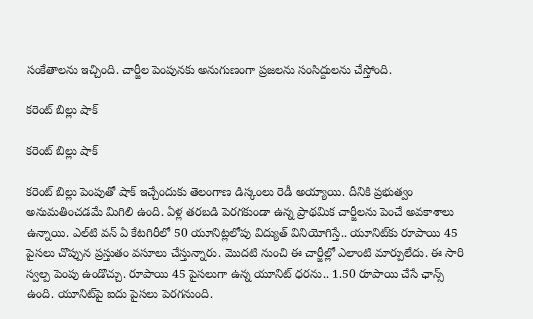సంకేతాలను ఇచ్చింది. చార్జీల పెంపునకు అనుగుణంగా ప్రజలను సంసిద్దులను చేస్తోంది.

కరెంట్ బిల్లు షాక్

కరెంట్ బిల్లు షాక్

కరెంట్‌ బిల్లు పెంపుతో షాక్‌ ఇచ్చేందుకు తెలంగాణ డిస్కంలు రెడీ అయ్యాయి. దీనికి ప్రభుత్వం అనుమతించడమే మిగిలి ఉంది. ఏళ్ల తరబడి పెరగకుండా ఉన్న ప్రాథమిక చార్జీలను పెంచే అవకాశాలు ఉన్నాయి. ఎల్‌టి వన్‌ ఏ కేటగిరీలో 50 యూనిట్లలోపు విద్యుత్‌ వినియోగిస్తే.. యూనిట్‌కు రూపాయి 45 పైసలు చొప్పున ప్రస్తుతం వసూలు చేస్తున్నారు. మొదటి నుంచి ఈ చార్జీల్లో ఎలాంటి మార్పులేదు. ఈ సారి స్వల్ప పెంపు ఉండొచ్చు. రూపాయి 45 పైసలుగా ఉన్న యూనిట్‌ ధరను.. 1.50 రూపాయి చేసే ఛాన్స్ ఉంది. యూనిట్‌పై ఐదు పైసలు పెరగనుంది.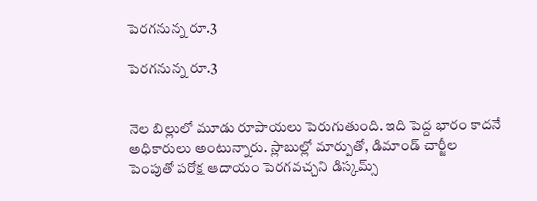పెరగనున్న రూ.3

పెరగనున్న రూ.3


నెల బిల్లులో మూడు రూపాయలు పెరుగుతుంది. ఇది పెద్ద భారం కాదనే అధికారులు అంటున్నారు. స్లాబుల్లో మార్పుతో, డిమాండ్‌ చార్జీల పెంపుతో పరోక్ష ఆదాయం పెరగవచ్చని డిస్కమ్స్‌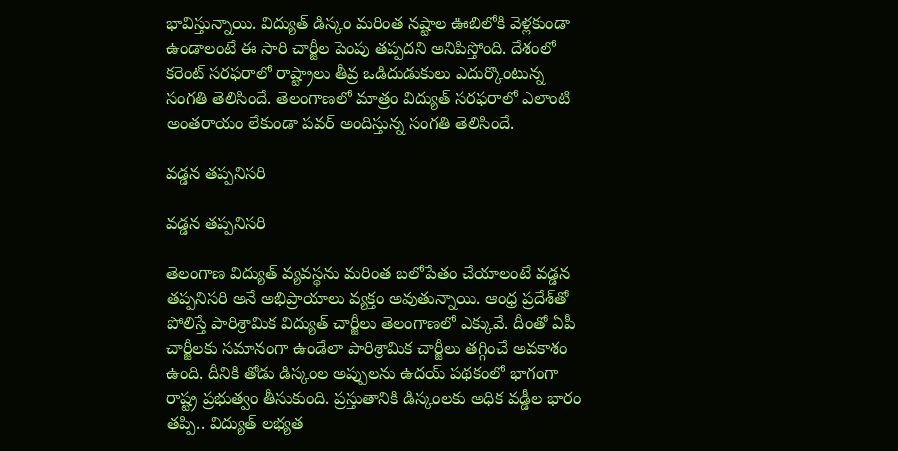భావిస్తున్నాయి. విద్యుత్‌ డిస్కం మరింత నష్టాల ఊబిలోకి వెళ్లకుండా ఉండాలంటే ఈ సారి చార్జీల పెంపు తప్పదని అనిపిస్తోంది. దేశంలో కరెంట్‌ సరఫరాలో రాష్ట్రాలు తీవ్ర ఒడిదుడుకులు ఎదుర్కొంటున్న సంగతి తెలిసిందే. తెలంగాణలో మాత్రం విద్యుత్‌ సరఫరాలో ఎలాంటి అంతరాయం లేకుండా పవర్ అందిస్తున్న సంగతి తెలిసిందే.

వడ్డన తప్పనిసరి

వడ్డన తప్పనిసరి

తెలంగాణ విద్యుత్‌ వ్యవస్థను మరింత బలోపేతం చేయాలంటే వడ్డన తప్పనిసరి అనే అభిప్రాయాలు వ్యక్తం అవుతున్నాయి. ఆంధ్ర ప్రదేశ్‌తో పోలిస్తే పారిశ్రామిక విద్యుత్‌ చార్జీలు తెలంగాణలో ఎక్కువే. దీంతో ఏపీ చార్జీలకు సమానంగా ఉండేలా పారిశ్రామిక చార్జీలు తగ్గించే అవకాశం ఉంది. దీనికి తోడు డిస్కంల అప్పులను ఉదయ్‌ పథకంలో భాగంగా రాష్ట్ర ప్రభుత్వం తీసుకుంది. ప్రస్తుతానికి డిస్కంలకు అధిక వడ్డీల భారం తప్పి.. విద్యుత్‌ లభ్యత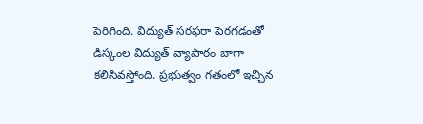పెరిగింది. విద్యుత్‌ సరఫరా పెరగడంతో డిస్కంల విద్యుత్‌ వ్యాపారం బాగా కలిసివస్తోంది. ప్రభుత్వం గతంలో ఇచ్చిన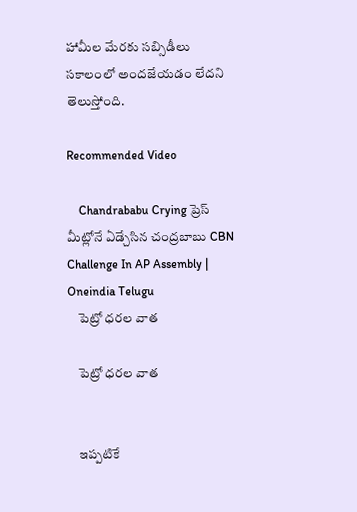హామీల మేరకు సబ్సిడీలు సకాలంలో అందజేయడం లేదని తెలుస్తోంది.

Recommended Video

    Chandrababu Crying ప్రెస్ మీట్లోనే ఏడ్చేసిన చంద్రబాబు CBN Challenge In AP Assembly | Oneindia Telugu
    పెట్రో ధరల వాత

    పెట్రో ధరల వాత


    ఇప్పటికే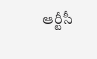ఆర్టీసీ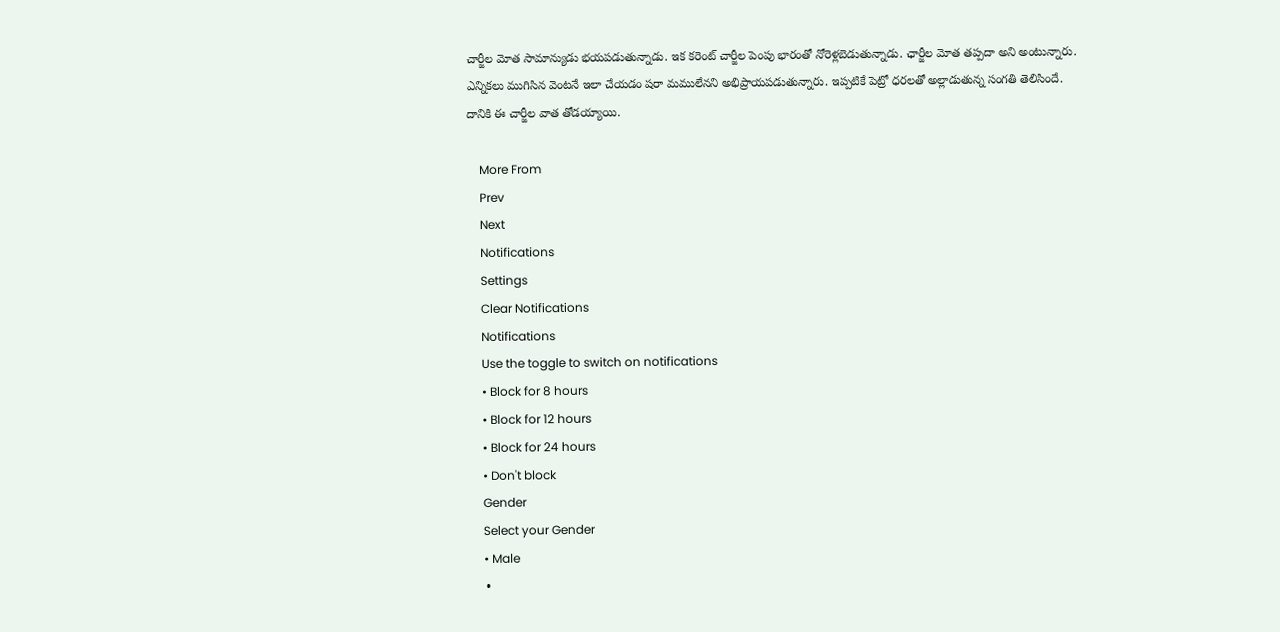చార్జీల మోత సామాన్యుడు భయపడుతున్నాడు. ఇక కరెంట్ చార్జీల పెంపు భారంతో నోరెళ్లబెడుతున్నాడు. ఛార్జీల మోత తప్పదా అని అంటున్నారు. ఎన్నికలు ముగిసిన వెంటనే ఇలా చేయడం షరా మములేనని అభిప్రాయపడుతున్నారు. ఇప్పటికే పెట్రో ధరలతో అల్లాడుతున్న సంగతి తెలిసిందే. దానికి ఈ చార్జీల వాత తోడయ్యాయి.

    More From
    Prev
    Next
    Notifications
    Settings
    Clear Notifications
    Notifications
    Use the toggle to switch on notifications
    • Block for 8 hours
    • Block for 12 hours
    • Block for 24 hours
    • Don't block
    Gender
    Select your Gender
    • Male
    •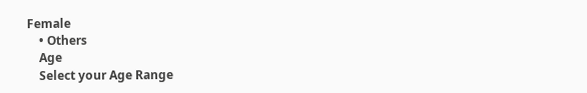Female
    • Others
    Age
    Select your Age Range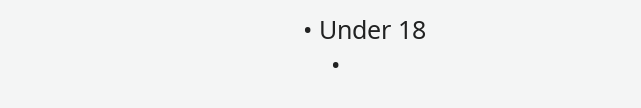• Under 18
    •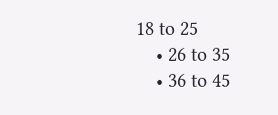18 to 25
    • 26 to 35
    • 36 to 45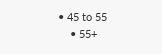• 45 to 55
    • 55+